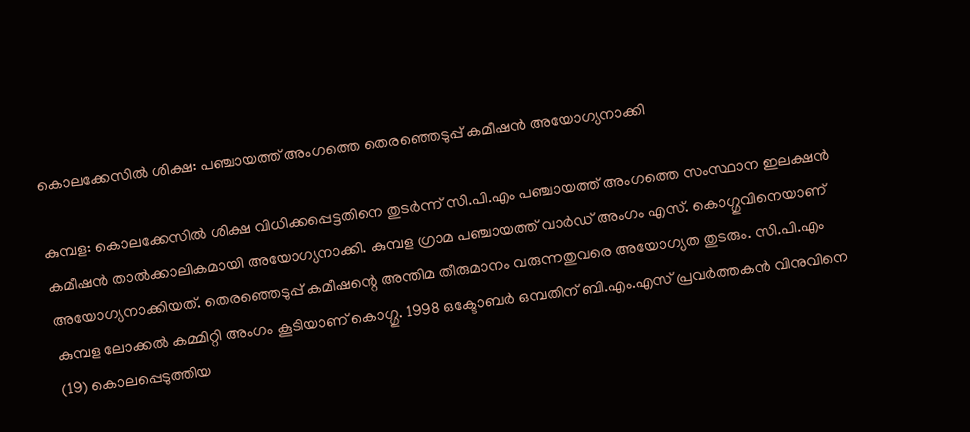കൊലക്കേസില്‍ ശിക്ഷ: പഞ്ചായത്ത് അംഗത്തെ തെരഞ്ഞെടുപ്പ് കമീഷൻ അയോഗ്യനാക്കി

കുമ്പള: കൊലക്കേസില്‍ ശിക്ഷ വിധിക്കപ്പെട്ടതിനെ തുടര്‍ന്ന് സി.പി.എം പഞ്ചായത്ത് അംഗത്തെ സംസ്ഥാന ഇലക്ഷന്‍ കമീഷന്‍ താല്‍ക്കാലികമായി അയോഗ്യനാക്കി. കുമ്പള ഗ്രാമ പഞ്ചായത്ത് വാര്‍ഡ് അംഗം എസ്. കൊഗ്ഗുവിനെയാണ് അയോഗ്യനാക്കിയത്. തെരഞ്ഞെടുപ്പ് കമീഷന്റെ അന്തിമ തീരുമാനം വരുന്നതുവരെ അയോഗ്യത തുടരും. സി.പി.എം കുമ്പള ലോക്കല്‍ കമ്മിറ്റി അംഗം കൂടിയാണ് കൊഗ്ഗു. 1998 ഒക്ടോബര്‍ ഒമ്പതിന് ബി.എം.എസ് പ്രവര്‍ത്തകന്‍ വിനുവിനെ (19) കൊലപ്പെടുത്തിയ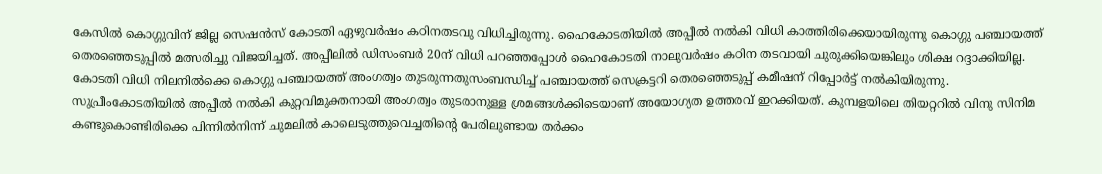കേസില്‍ കൊഗ്ഗുവിന് ജില്ല സെഷന്‍സ് കോടതി ഏഴുവര്‍ഷം കഠിനതടവു വിധിച്ചിരുന്നു. ഹൈകോടതിയില്‍ അപ്പീല്‍ നല്‍കി വിധി കാത്തിരിക്കെയായിരുന്നു കൊഗ്ഗു പഞ്ചായത്ത് തെരഞ്ഞെടുപ്പില്‍ മത്സരിച്ചു വിജയിച്ചത്. അപ്പീലില്‍ ഡിസംബര്‍ 20ന് വിധി പറഞ്ഞപ്പോള്‍ ഹൈകോടതി നാലുവര്‍ഷം കഠിന തടവായി ചുരുക്കിയെങ്കിലും ശിക്ഷ റദ്ദാക്കിയില്ല. കോടതി വിധി നിലനില്‍ക്കെ കൊഗ്ഗു പഞ്ചായത്ത് അംഗത്വം തുടരുന്നതുസംബന്ധിച്ച്‌ പഞ്ചായത്ത് സെക്രട്ടറി തെരഞ്ഞെടുപ്പ് കമീഷന് റിപ്പോര്‍ട്ട് നല്‍കിയിരുന്നു. സുപ്രീംകോടതിയില്‍ അപ്പീല്‍ നല്‍കി കുറ്റവിമുക്തനായി അംഗത്വം തുടരാനുള്ള ശ്രമങ്ങള്‍ക്കിടെയാണ് അയോഗ്യത ഉത്തരവ് ഇറക്കിയത്. കുമ്പളയിലെ തിയറ്ററില്‍ വിനു സിനിമ കണ്ടുകൊണ്ടിരിക്കെ പിന്നില്‍നിന്ന് ചുമലില്‍ കാലെടുത്തുവെച്ചതിന്റെ പേരിലുണ്ടായ തര്‍ക്കം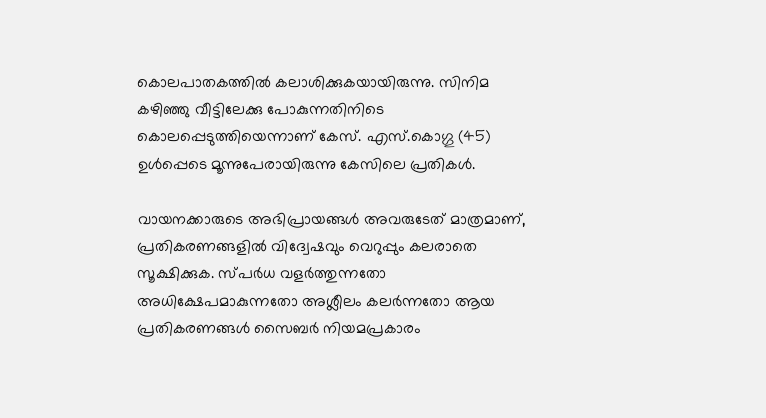കൊലപാതകത്തില്‍ കലാശിക്കുകയായിരുന്നു. സിനിമ കഴിഞ്ഞു വീട്ടിലേക്കു പോകുന്നതിനിടെ കൊലപ്പെടുത്തിയെന്നാണ് കേസ്. എസ്.കൊഗ്ഗു (45) ഉള്‍പ്പെടെ മൂന്നുപേരായിരുന്നു കേസിലെ പ്രതികള്‍.

വായനക്കാരുടെ അഭിപ്രായങ്ങള്‍ അവരുടേത് മാത്രമാണ്, പ്രതികരണങ്ങളിൽ വിദ്വേഷവും വെറുപ്പും കലരാതെ സൂക്ഷിക്കുക. സ്പർധ വളർത്തുന്നതോ അധിക്ഷേപമാകുന്നതോ അശ്ലീലം കലർന്നതോ ആയ പ്രതികരണങ്ങൾ സൈബർ നിയമപ്രകാരം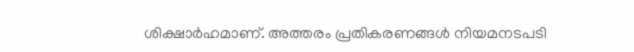ശിക്ഷാർഹമാണ്. അത്തരം പ്രതികരണങ്ങൾ നിയമനടപടി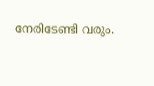നേരിടേണ്ടി വരും.